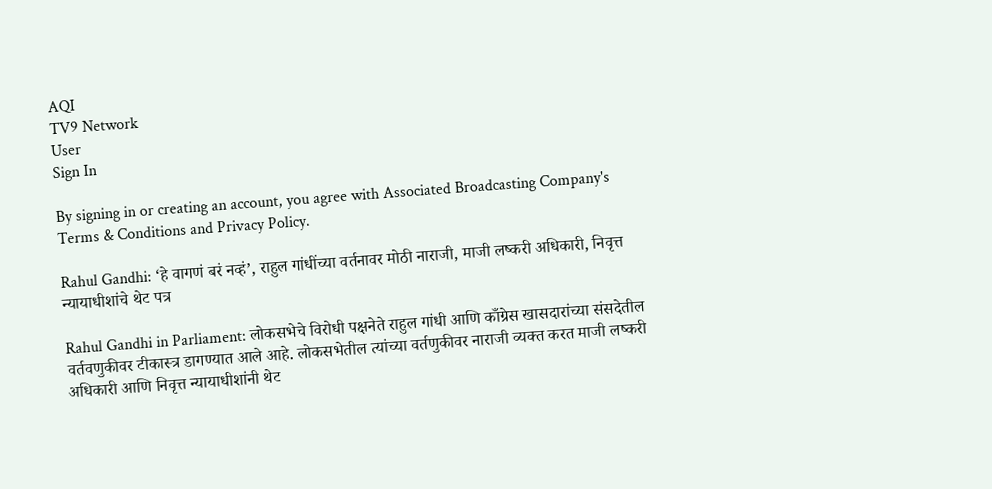AQI
TV9 Network
User
Sign In

By signing in or creating an account, you agree with Associated Broadcasting Company's Terms & Conditions and Privacy Policy.

Rahul Gandhi: ‘हे वागणं बरं नव्हं’, राहुल गांधींच्या वर्तनावर मोठी नाराजी, माजी लष्करी अधिकारी, निवृत्त न्यायाधीशांचे थेट पत्र

Rahul Gandhi in Parliament: लोकसभेचे विरोधी पक्षनेते राहुल गांधी आणि काँग्रेस खासदारांच्या संसदेतील वर्तवणुकीवर टीकास्त्र डागण्यात आले आहे. लोकसभेतील त्यांच्या वर्तणुकीवर नाराजी व्यक्त करत माजी लष्करी अधिकारी आणि निवृत्त न्यायाधीशांनी थेट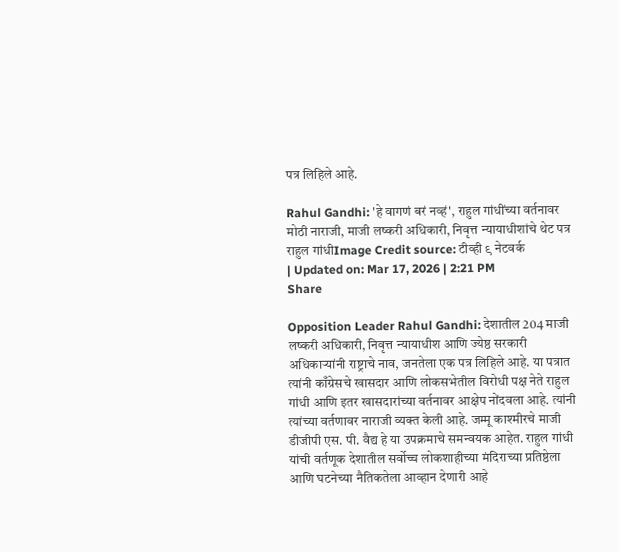पत्र लिहिले आहे.

Rahul Gandhi: 'हे वागणं बरं नव्हं', राहुल गांधींच्या वर्तनावर मोठी नाराजी, माजी लष्करी अधिकारी, निवृत्त न्यायाधीशांचे थेट पत्र
राहुल गांधीImage Credit source: टीव्ही ९ नेटवर्क
| Updated on: Mar 17, 2026 | 2:21 PM
Share

Opposition Leader Rahul Gandhi: देशातील 204 माजी लष्करी अधिकारी, निवृत्त न्यायाधीश आणि ज्येष्ठ सरकारी अधिकाऱ्यांनी राष्ट्राचे नाव, जनतेला एक पत्र लिहिले आहे. या पत्रात त्यांनी काँग्रेसचे खासदार आणि लोकसभेतील विरोधी पक्ष नेते राहुल गांधी आणि इतर खासदारांच्या वर्तनावर आक्षेप नोंदवला आहे. त्यांनी त्यांच्या वर्तणावर नाराजी व्यक्त केली आहे. जम्मू काश्मीरचे माजी डीजीपी एस. पी. वैद्य हे या उपक्रमाचे समन्वयक आहेत. राहुल गांधी यांची वर्तणूक देशातील सर्वोच्च लोकशाहीच्या मंदिराच्या प्रतिष्ठेला आणि घटनेच्या नैतिकतेला आव्हान देणारी आहे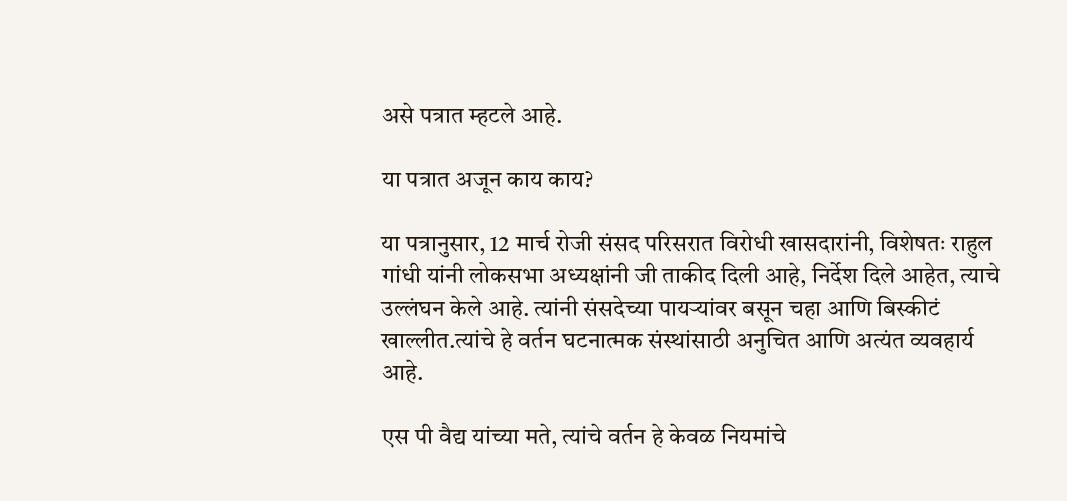असे पत्रात म्हटले आहे.

या पत्रात अजून काय काय?

या पत्रानुसार, 12 मार्च रोजी संसद परिसरात विरोधी खासदारांनी, विशेषतः राहुल गांधी यांनी लोकसभा अध्यक्षांनी जी ताकीद दिली आहे, निर्देश दिले आहेत, त्याचे उल्लंघन केले आहे. त्यांनी संसदेच्या पायऱ्यांवर बसून चहा आणि बिस्कीटं खाल्लीत.त्यांचे हे वर्तन घटनात्मक संस्थांसाठी अनुचित आणि अत्यंत व्यवहार्य आहे.

एस पी वैद्य यांच्या मते, त्यांचे वर्तन हे केवळ नियमांचे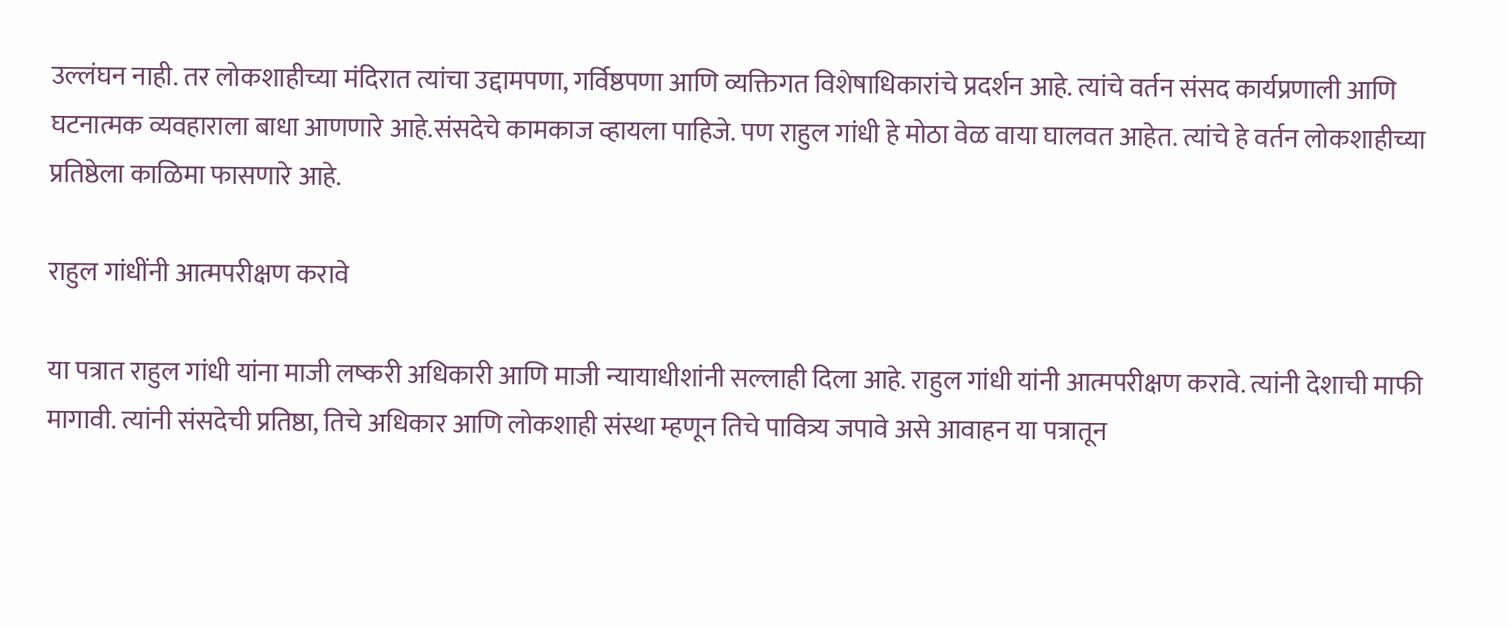उल्लंघन नाही. तर लोकशाहीच्या मंदिरात त्यांचा उद्दामपणा, गर्विष्ठपणा आणि व्यक्तिगत विशेषाधिकारांचे प्रदर्शन आहे. त्यांचे वर्तन संसद कार्यप्रणाली आणि घटनात्मक व्यवहाराला बाधा आणणारे आहे.संसदेचे कामकाज व्हायला पाहिजे. पण राहुल गांधी हे मोठा वेळ वाया घालवत आहेत. त्यांचे हे वर्तन लोकशाहीच्या प्रतिष्ठेला काळिमा फासणारे आहे.

राहुल गांधींनी आत्मपरीक्षण करावे

या पत्रात राहुल गांधी यांना माजी लष्करी अधिकारी आणि माजी न्यायाधीशांनी सल्लाही दिला आहे. राहुल गांधी यांनी आत्मपरीक्षण करावे. त्यांनी देशाची माफी मागावी. त्यांनी संसदेची प्रतिष्ठा, तिचे अधिकार आणि लोकशाही संस्था म्हणून तिचे पावित्र्य जपावे असे आवाहन या पत्रातून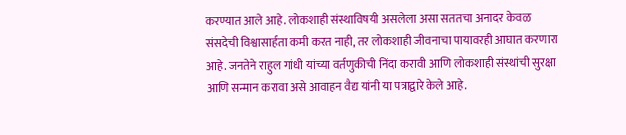करण्यात आले आहे. लोकशाही संस्थाविषयी असलेला असा सततचा अनादर केवळ संसदेची विश्वासार्हता कमी करत नाही, तर लोकशाही जीवनाचा पायावरही आघात करणारा आहे. जनतेने राहुल गांधी यांच्या वर्तणुकीची निंदा करावी आणि लोकशाही संस्थांची सुरक्षा आणि सन्मान करावा असे आवाहन वैद्य यांनी या पत्राद्वारे केले आहे.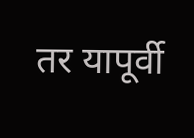तर यापूर्वी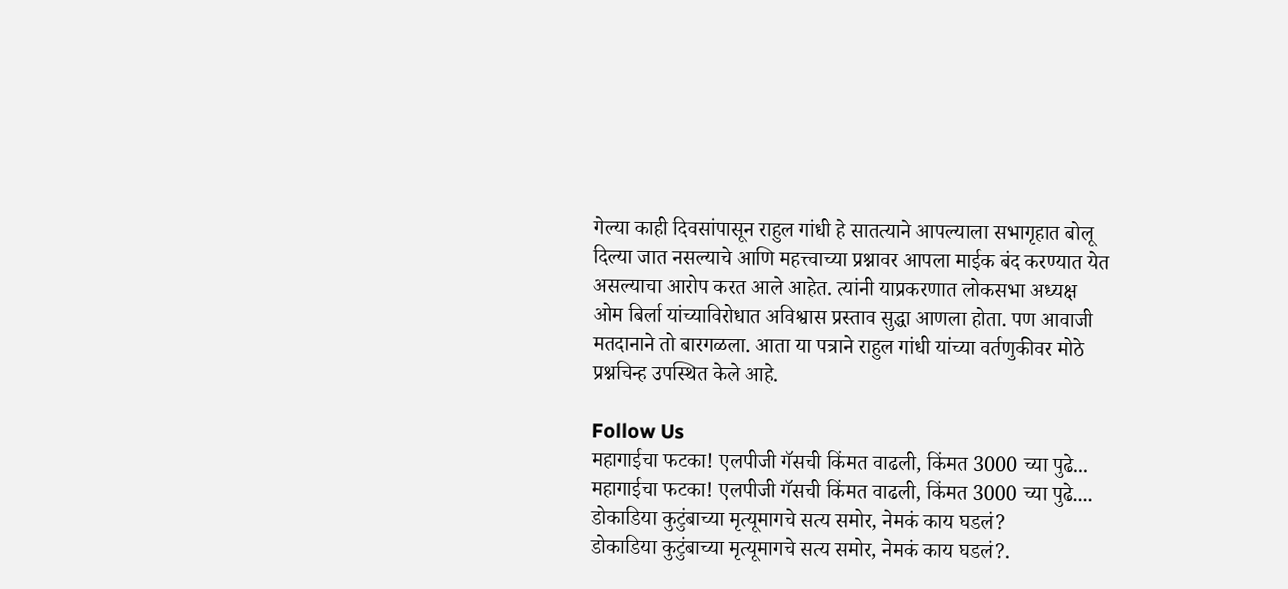गेल्या काही दिवसांपासून राहुल गांधी हे सातत्याने आपल्याला सभागृहात बोलू दिल्या जात नसल्याचे आणि महत्त्वाच्या प्रश्नावर आपला माईक बंद करण्यात येत असल्याचा आरोप करत आले आहेत. त्यांनी याप्रकरणात लोकसभा अध्यक्ष ओम बिर्ला यांच्याविरोधात अविश्वास प्रस्ताव सुद्धा आणला होता. पण आवाजी मतदानाने तो बारगळला. आता या पत्राने राहुल गांधी यांच्या वर्तणुकीवर मोठे प्रश्नचिन्ह उपस्थित केले आहे.

Follow Us
महागाईचा फटका! एलपीजी गॅसची किंमत वाढली, किंमत 3000 च्या पुढे...
महागाईचा फटका! एलपीजी गॅसची किंमत वाढली, किंमत 3000 च्या पुढे....
डोकाडिया कुटुंबाच्या मृत्यूमागचे सत्य समोर, नेमकं काय घडलं?
डोकाडिया कुटुंबाच्या मृत्यूमागचे सत्य समोर, नेमकं काय घडलं?.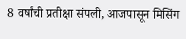8 वर्षांची प्रतीक्षा संपली, आजपासून मिसिंग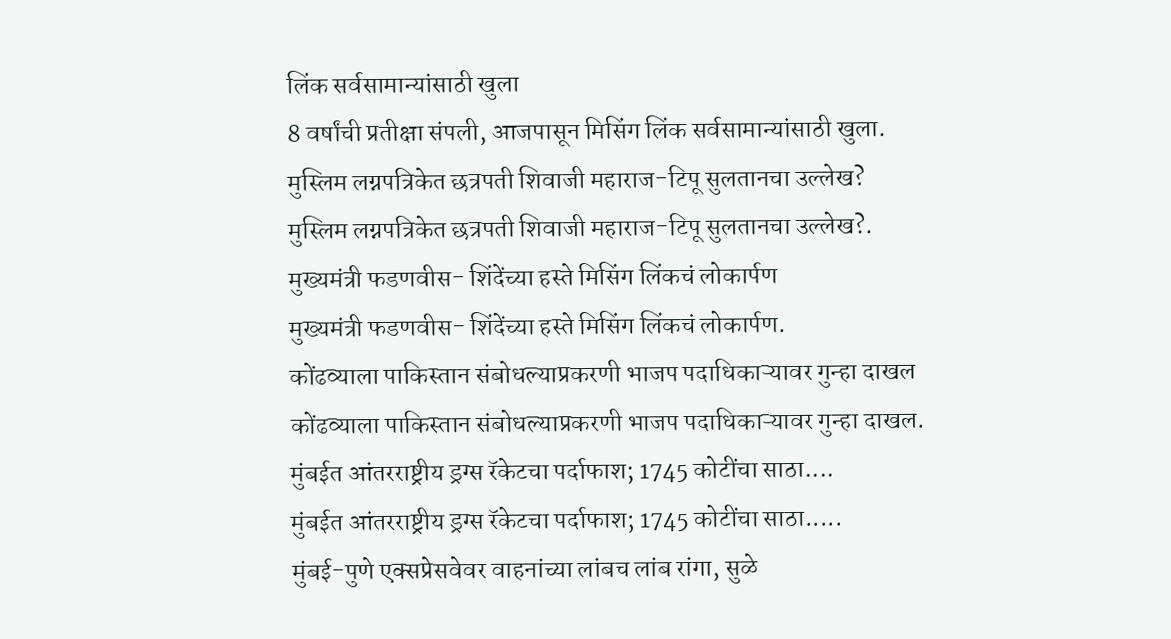लिंक सर्वसामान्यांसाठी खुला
8 वर्षांची प्रतीक्षा संपली, आजपासून मिसिंग लिंक सर्वसामान्यांसाठी खुला.
मुस्लिम लग्नपत्रिकेत छत्रपती शिवाजी महाराज-टिपू सुलतानचा उल्लेख?
मुस्लिम लग्नपत्रिकेत छत्रपती शिवाजी महाराज-टिपू सुलतानचा उल्लेख?.
मुख्यमंत्री फडणवीस- शिंदेंच्या हस्ते मिसिंग लिंकचं लोकार्पण
मुख्यमंत्री फडणवीस- शिंदेंच्या हस्ते मिसिंग लिंकचं लोकार्पण.
कोंढव्याला पाकिस्तान संबोधल्याप्रकरणी भाजप पदाधिकाऱ्यावर गुन्हा दाखल
कोंढव्याला पाकिस्तान संबोधल्याप्रकरणी भाजप पदाधिकाऱ्यावर गुन्हा दाखल.
मुंबईत आंतरराष्ट्रीय ड्रग्स रॅकेटचा पर्दाफाश; 1745 कोटींचा साठा....
मुंबईत आंतरराष्ट्रीय ड्रग्स रॅकेटचा पर्दाफाश; 1745 कोटींचा साठा.....
मुंबई-पुणे एक्सप्रेसवेवर वाहनांच्या लांबच लांब रांगा, सुळे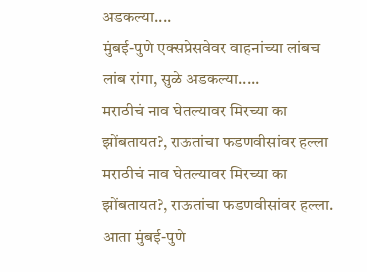अडकल्या....
मुंबई-पुणे एक्सप्रेसवेवर वाहनांच्या लांबच लांब रांगा, सुळे अडकल्या.....
मराठीचं नाव घेतल्यावर मिरच्या का झोंबतायत?, राऊतांचा फडणवीसांवर हल्ला
मराठीचं नाव घेतल्यावर मिरच्या का झोंबतायत?, राऊतांचा फडणवीसांवर हल्ला.
आता मुंबई-पुणे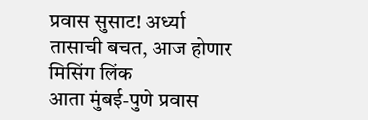प्रवास सुसाट! अर्ध्या तासाची बचत, आज होणार मिसिंग लिंक
आता मुंबई-पुणे प्रवास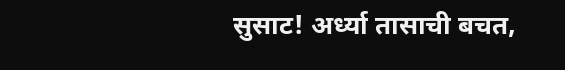सुसाट! अर्ध्या तासाची बचत,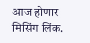आज होणार मिसिंग लिंक.